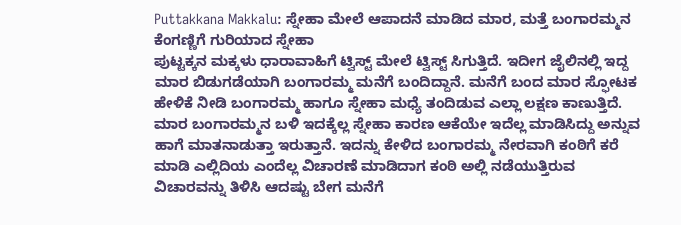Puttakkana Makkalu: ಸ್ನೇಹಾ ಮೇಲೆ ಆಪಾದನೆ ಮಾಡಿದ ಮಾರ, ಮತ್ತೆ ಬಂಗಾರಮ್ಮನ ಕೆಂಗಣ್ಣಿಗೆ ಗುರಿಯಾದ ಸ್ನೇಹಾ
ಪುಟ್ಟಕ್ಕನ ಮಕ್ಕಳು ಧಾರಾವಾಹಿಗೆ ಟ್ವಿಸ್ಟ್ ಮೇಲೆ ಟ್ವಿಸ್ಟ್ ಸಿಗುತ್ತಿದೆ. ಇದೀಗ ಜೈಲಿನಲ್ಲಿ ಇದ್ದ ಮಾರ ಬಿಡುಗಡೆಯಾಗಿ ಬಂಗಾರಮ್ಮ ಮನೆಗೆ ಬಂದಿದ್ದಾನೆ. ಮನೆಗೆ ಬಂದ ಮಾರ ಸ್ಫೋಟಕ ಹೇಳಿಕೆ ನೀಡಿ ಬಂಗಾರಮ್ಮ ಹಾಗೂ ಸ್ನೇಹಾ ಮಧ್ಯೆ ತಂದಿಡುವ ಎಲ್ಲಾ ಲಕ್ಷಣ ಕಾಣುತ್ತಿದೆ.
ಮಾರ ಬಂಗಾರಮ್ಮನ ಬಳಿ ಇದಕ್ಕೆಲ್ಲ ಸ್ನೇಹಾ ಕಾರಣ ಆಕೆಯೇ ಇದೆಲ್ಲ ಮಾಡಿಸಿದ್ದು ಅನ್ನುವ ಹಾಗೆ ಮಾತನಾಡುತ್ತಾ ಇರುತ್ತಾನೆ. ಇದನ್ನು ಕೇಳಿದ ಬಂಗಾರಮ್ಮ ನೇರವಾಗಿ ಕಂಠಿಗೆ ಕರೆ ಮಾಡಿ ಎಲ್ಲಿದಿಯ ಎಂದೆಲ್ಲ ವಿಚಾರಣೆ ಮಾಡಿದಾಗ ಕಂಠಿ ಅಲ್ಲಿ ನಡೆಯುತ್ತಿರುವ ವಿಚಾರವನ್ನು ತಿಳಿಸಿ ಆದಷ್ಟು ಬೇಗ ಮನೆಗೆ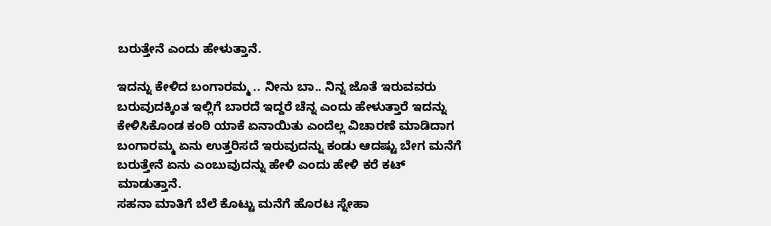ಬರುತ್ತೇನೆ ಎಂದು ಹೇಳುತ್ತಾನೆ.

ಇದನ್ನು ಕೇಳಿದ ಬಂಗಾರಮ್ಮ .. ನೀನು ಬಾ.. ನಿನ್ನ ಜೊತೆ ಇರುವವರು ಬರುವುದಕ್ಕಿಂತ ಇಲ್ಲಿಗೆ ಬಾರದೆ ಇದ್ದರೆ ಚೆನ್ನ ಎಂದು ಹೇಳುತ್ತಾರೆ ಇದನ್ನು ಕೇಳಿಸಿಕೊಂಡ ಕಂಠಿ ಯಾಕೆ ಏನಾಯಿತು ಎಂದೆಲ್ಲ ವಿಚಾರಣೆ ಮಾಡಿದಾಗ ಬಂಗಾರಮ್ಮ ಏನು ಉತ್ತರಿಸದೆ ಇರುವುದನ್ನು ಕಂಡು ಆದಷ್ಟು ಬೇಗ ಮನೆಗೆ ಬರುತ್ತೇನೆ ಏನು ಎಂಬುವುದನ್ನು ಹೇಳಿ ಎಂದು ಹೇಳಿ ಕರೆ ಕಟ್ ಮಾಡುತ್ತಾನೆ.
ಸಹನಾ ಮಾತಿಗೆ ಬೆಲೆ ಕೊಟ್ಟು ಮನೆಗೆ ಹೊರಟ ಸ್ನೇಹಾ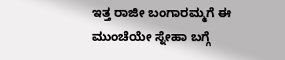ಇತ್ತ ರಾಜೀ ಬಂಗಾರಮ್ಮಗೆ ಈ ಮುಂಚೆಯೇ ಸ್ನೇಹಾ ಬಗ್ಗೆ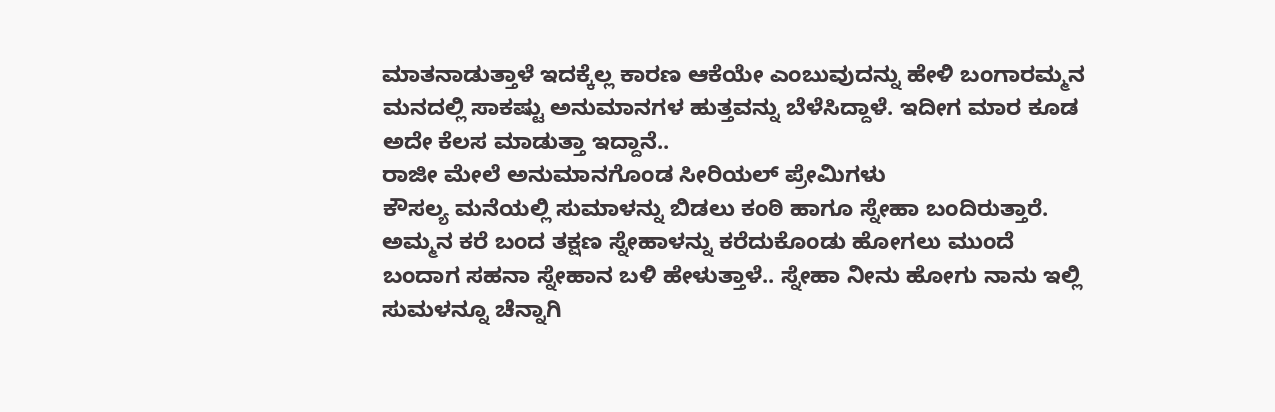ಮಾತನಾಡುತ್ತಾಳೆ ಇದಕ್ಕೆಲ್ಲ ಕಾರಣ ಆಕೆಯೇ ಎಂಬುವುದನ್ನು ಹೇಳಿ ಬಂಗಾರಮ್ಮನ ಮನದಲ್ಲಿ ಸಾಕಷ್ಟು ಅನುಮಾನಗಳ ಹುತ್ತವನ್ನು ಬೆಳೆಸಿದ್ದಾಳೆ. ಇದೀಗ ಮಾರ ಕೂಡ ಅದೇ ಕೆಲಸ ಮಾಡುತ್ತಾ ಇದ್ದಾನೆ..
ರಾಜೀ ಮೇಲೆ ಅನುಮಾನಗೊಂಡ ಸೀರಿಯಲ್ ಪ್ರೇಮಿಗಳು
ಕೌಸಲ್ಯ ಮನೆಯಲ್ಲಿ ಸುಮಾಳನ್ನು ಬಿಡಲು ಕಂಠಿ ಹಾಗೂ ಸ್ನೇಹಾ ಬಂದಿರುತ್ತಾರೆ. ಅಮ್ಮನ ಕರೆ ಬಂದ ತಕ್ಷಣ ಸ್ನೇಹಾಳನ್ನು ಕರೆದುಕೊಂಡು ಹೋಗಲು ಮುಂದೆ ಬಂದಾಗ ಸಹನಾ ಸ್ನೇಹಾನ ಬಳಿ ಹೇಳುತ್ತಾಳೆ.. ಸ್ನೇಹಾ ನೀನು ಹೋಗು ನಾನು ಇಲ್ಲಿ ಸುಮಳನ್ನೂ ಚೆನ್ನಾಗಿ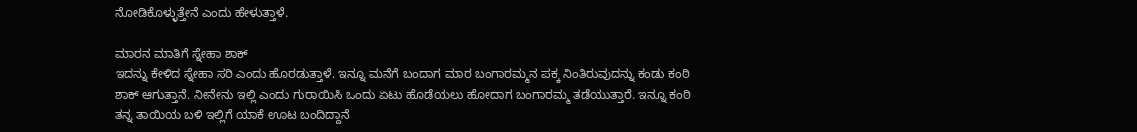ನೋಡಿಕೊಳ್ಳುತ್ತೇನೆ ಎಂದು ಹೇಳುತ್ತಾಳೆ.

ಮಾರನ ಮಾತಿಗೆ ಸ್ನೇಹಾ ಶಾಕ್
ಇದನ್ನು ಕೇಳಿದ ಸ್ನೇಹಾ ಸರಿ ಎಂದು ಹೊರಡುತ್ತಾಳೆ. ಇನ್ನೂ ಮನೆಗೆ ಬಂದಾಗ ಮಾರ ಬಂಗಾರಮ್ಮನ ಪಕ್ಕ ನಿಂತಿರುವುದನ್ನು ಕಂಡು ಕಂಠಿ ಶಾಕ್ ಆಗುತ್ತಾನೆ. ನೀನೇನು ಇಲ್ಲಿ ಎಂದು ಗುರಾಯಿಸಿ ಒಂದು ಏಟು ಹೊಡೆಯಲು ಹೋದಾಗ ಬಂಗಾರಮ್ಮ ತಡೆಯುತ್ತಾರೆ. ಇನ್ನೂ ಕಂಠಿ ತನ್ನ ತಾಯಿಯ ಬಳಿ ಇಲ್ಲಿಗೆ ಯಾಕೆ ಊಟ ಬಂದಿದ್ದಾನೆ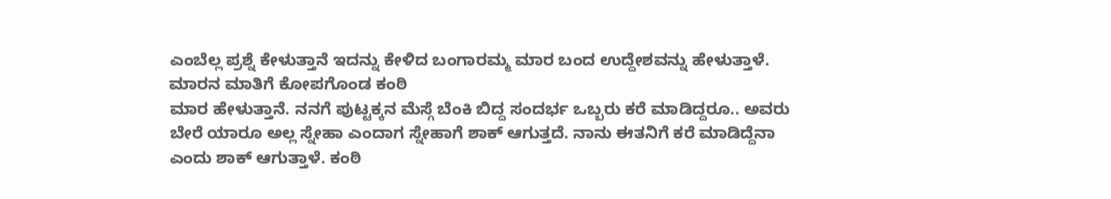ಎಂಬೆಲ್ಲ ಪ್ರಶ್ನೆ ಕೇಳುತ್ತಾನೆ ಇದನ್ನು ಕೇಳಿದ ಬಂಗಾರಮ್ಮ ಮಾರ ಬಂದ ಉದ್ದೇಶವನ್ನು ಹೇಳುತ್ತಾಳೆ.
ಮಾರನ ಮಾತಿಗೆ ಕೋಪಗೊಂಡ ಕಂಠಿ
ಮಾರ ಹೇಳುತ್ತಾನೆ. ನನಗೆ ಪುಟ್ಟಕ್ಕನ ಮೆಸ್ಗೆ ಬೆಂಕಿ ಬಿದ್ದ ಸಂದರ್ಭ ಒಬ್ಬರು ಕರೆ ಮಾಡಿದ್ದರೂ.. ಅವರು ಬೇರೆ ಯಾರೂ ಅಲ್ಲ ಸ್ನೇಹಾ ಎಂದಾಗ ಸ್ನೇಹಾಗೆ ಶಾಕ್ ಆಗುತ್ತದೆ. ನಾನು ಈತನಿಗೆ ಕರೆ ಮಾಡಿದ್ದೆನಾ ಎಂದು ಶಾಕ್ ಆಗುತ್ತಾಳೆ. ಕಂಠಿ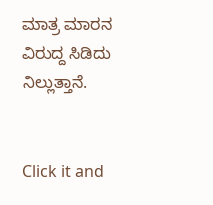ಮಾತ್ರ ಮಾರನ ವಿರುದ್ದ ಸಿಡಿದು ನಿಲ್ಲುತ್ತಾನೆ.


Click it and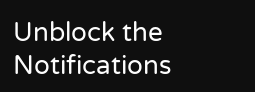Unblock the Notifications